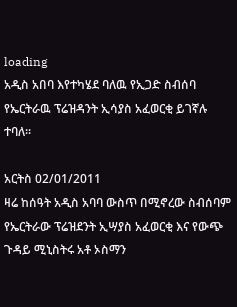loading
አዲስ አበባ እየተካሄደ ባለዉ የኢጋድ ስብሰባ የኤርትራዉ ፕሬዝዳንት ኢሳያስ አፈወርቂ ይገኛሉ ተባለ፡፡

አርትስ 02/01/2011
ዛሬ ከሰዓት አዲስ አባባ ውስጥ በሚኖረው ስብሰባም የኤርትራው ፕሬዝደንት ኢሣያስ አፈወርቂ እና የውጭ ጉዳይ ሚኒስትሩ አቶ ኦስማን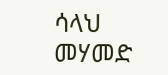ሳላህ መሃመድ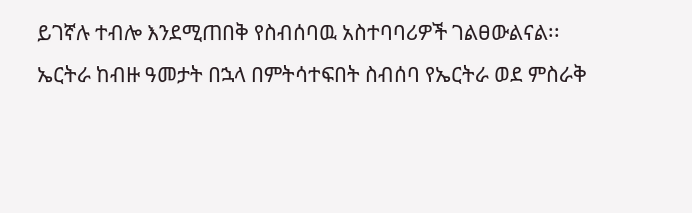ይገኛሉ ተብሎ እንደሚጠበቅ የስብሰባዉ አስተባባሪዎች ገልፀውልናል፡፡
ኤርትራ ከብዙ ዓመታት በኋላ በምትሳተፍበት ስብሰባ የኤርትራ ወደ ምስራቅ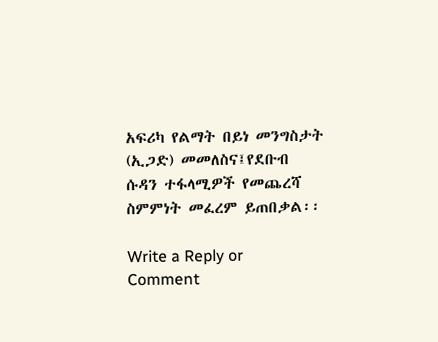አፍሪካ የልማት በይነ መንግስታት (ኢጋድ) መመለስና፤የደቡብ ሱዳን ተፋላሚዎች የመጨረሻ ስምምነት መፈረም ይጠበቃል፡፡

Write a Reply or Comment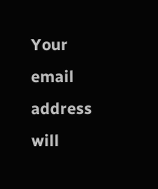Your email address will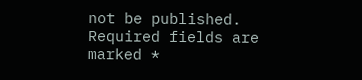not be published. Required fields are marked *